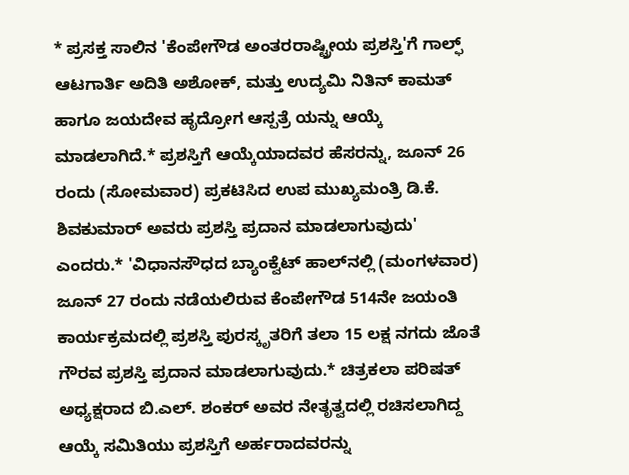* ಪ್ರಸಕ್ತ ಸಾಲಿನ 'ಕೆಂಪೇಗೌಡ ಅಂತರರಾಷ್ಟ್ರೀಯ ಪ್ರಶಸ್ತಿ'ಗೆ ಗಾಲ್ಫ್ ಆಟಗಾರ್ತಿ ಅದಿತಿ ಅಶೋಕ್, ಮತ್ತು ಉದ್ಯಮಿ ನಿತಿನ್ ಕಾಮತ್ ಹಾಗೂ ಜಯದೇವ ಹೃದ್ರೋಗ ಆಸ್ಪತ್ರೆ ಯನ್ನು ಆಯ್ಕೆ ಮಾಡಲಾಗಿದೆ.* ಪ್ರಶಸ್ತಿಗೆ ಆಯ್ಕೆಯಾದವರ ಹೆಸರನ್ನು, ಜೂನ್ 26 ರಂದು (ಸೋಮವಾರ) ಪ್ರಕಟಿಸಿದ ಉಪ ಮುಖ್ಯಮಂತ್ರಿ ಡಿ.ಕೆ. ಶಿವಕುಮಾರ್ ಅವರು ಪ್ರಶಸ್ತಿ ಪ್ರದಾನ ಮಾಡಲಾಗುವುದು' ಎಂದರು.* 'ವಿಧಾನಸೌಧದ ಬ್ಯಾಂಕ್ವೆಟ್ ಹಾಲ್‌ನಲ್ಲಿ (ಮಂಗಳವಾರ) ಜೂನ್ 27 ರಂದು ನಡೆಯಲಿರುವ ಕೆಂಪೇಗೌಡ 514ನೇ ಜಯಂತಿ ಕಾರ್ಯಕ್ರಮದಲ್ಲಿ ಪ್ರಶಸ್ತಿ ಪುರಸ್ಕೃತರಿಗೆ ತಲಾ 15 ಲಕ್ಷ ನಗದು ಜೊತೆ ಗೌರವ ಪ್ರಶಸ್ತಿ ಪ್ರದಾನ ಮಾಡಲಾಗುವುದು.* ಚಿತ್ರಕಲಾ ಪರಿಷತ್‌ ಅಧ್ಯಕ್ಷರಾದ ಬಿ.ಎಲ್. ಶಂಕರ್ ಅವರ ನೇತೃತ್ವದಲ್ಲಿ ರಚಿಸಲಾಗಿದ್ದ ಆಯ್ಕೆ ಸಮಿತಿಯು ಪ್ರಶಸ್ತಿಗೆ ಅರ್ಹರಾದವರನ್ನು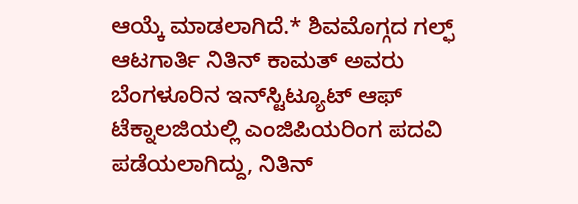ಆಯ್ಕೆ ಮಾಡಲಾಗಿದೆ.* ಶಿವಮೊಗ್ಗದ ಗಲ್ಫ್ ಆಟಗಾರ್ತಿ ನಿತಿನ್ ಕಾಮತ್ ಅವರು ಬೆಂಗಳೂರಿನ ಇನ್‌ಸ್ಟಿಟ್ಯೂಟ್ ಆಫ್ ಟೆಕ್ನಾಲಜಿಯಲ್ಲಿ ಎಂಜಿಪಿಯರಿಂಗ ಪದವಿ ಪಡೆಯಲಾಗಿದ್ದು, ನಿತಿನ್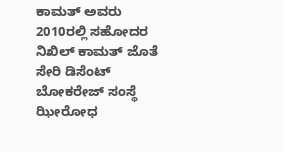ಕಾಮತ್ ಅವರು 2010ರಲ್ಲಿ ಸಹೋದರ ನಿಖಿಲ್ ಕಾಮತ್ ಜೊತೆ ಸೇರಿ ಡಿಸೆಂಟ್ ಬೋಕರೇಜ್ ಸಂಸ್ಥೆ ಝೀರೋಧ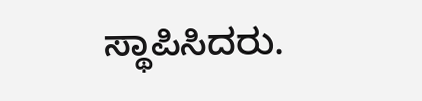ಸ್ಥಾಪಿಸಿದರು.